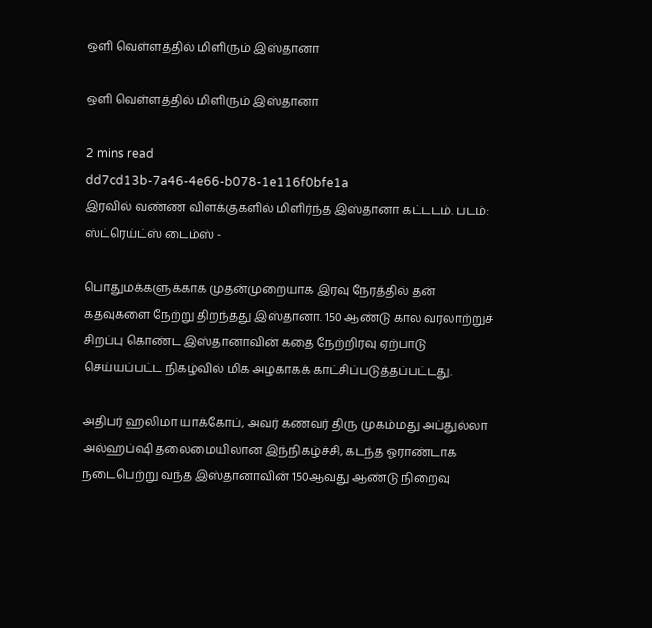ஒளி வெள்ளத்தில் மிளிரும் இஸ்தானா

ஒளி வெள்ளத்தில் மிளிரும் இஸ்தானா

2 mins read
dd7cd13b-7a46-4e66-b078-1e116f0bfe1a
இரவில் வண்ண விளக்குகளில் மிளிர்ந்த இஸ்தானா கட்டடம். படம்: ஸ்ட்ரெய்ட்ஸ் டைம்ஸ் -

பொதுமக்களுக்காக முதன்முறையாக இரவு நேரத்தில் தன் கதவுகளை நேற்று திறந்தது இஸ்தானா. 150 ஆண்டு கால வரலாற்றுச் சிறப்பு கொண்ட இஸ்தானாவின் கதை நேற்றிரவு ஏற்பாடு செய்யப்பட்ட நிகழ்வில் மிக அழகாகக் காட்சிப்படுத்தப்பட்டது.

அதிபர் ஹலிமா யாக்கோப், அவர் கணவர் திரு முகம்மது அப்துல்லா அல்ஹப்ஷி தலைமையிலான இந்நிகழ்ச்சி, கடந்த ஓராண்டாக நடைபெற்று வந்த இஸ்தானாவின் 150ஆவது ஆண்டு நிறைவு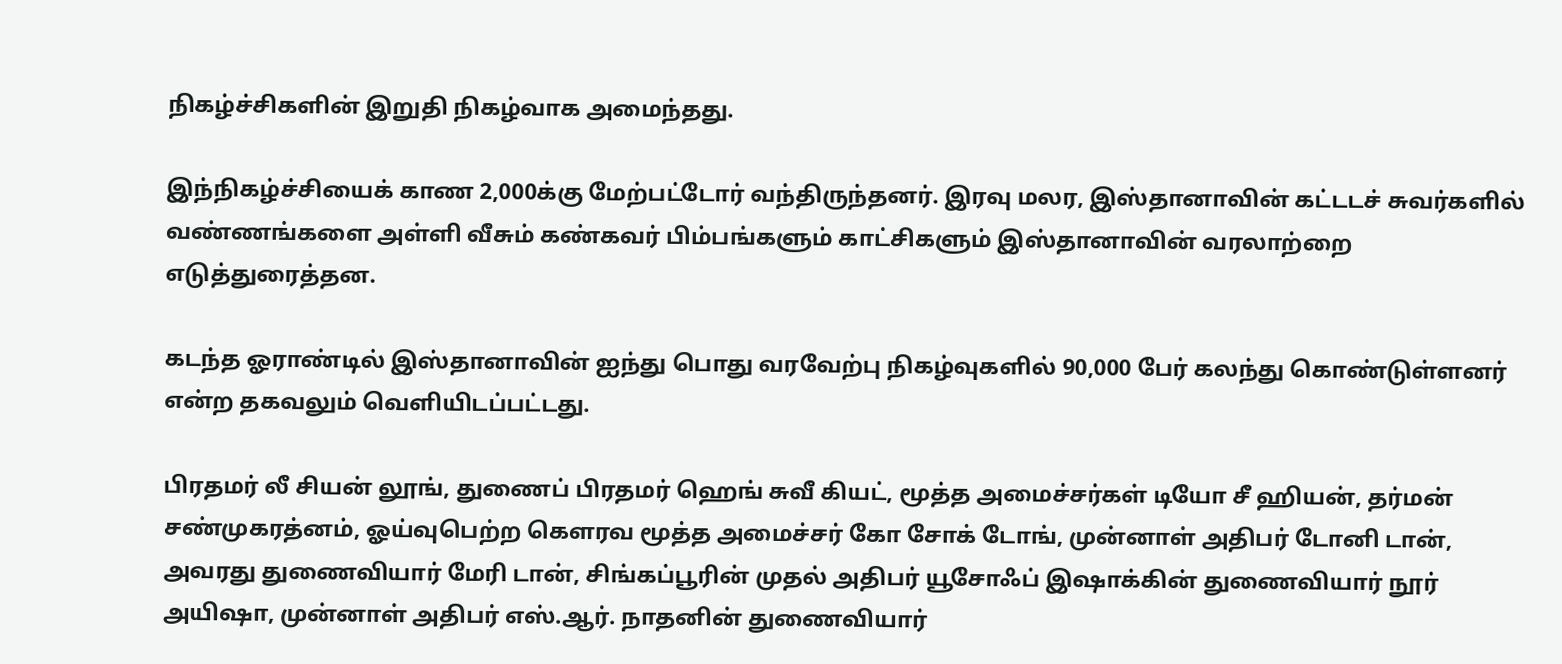நிகழ்ச்சிகளின் இறுதி நிகழ்வாக அமைந்தது.

இந்நிகழ்ச்சியைக் காண 2,000க்கு மேற்பட்டோர் வந்திருந்தனர். இரவு மலர, இஸ்தானாவின் கட்டடச் சுவர்களில் வண்ணங்களை அள்ளி வீசும் கண்கவர் பிம்பங்களும் காட்சிகளும் இஸ்தானாவின் வரலாற்றை எடுத்துரைத்தன.

கடந்த ஓராண்டில் இஸ்தானாவின் ஐந்து பொது வரவேற்பு நிகழ்வுகளில் 90,000 பேர் கலந்து கொண்டுள்ளனர் என்ற தகவலும் வெளியிடப்பட்டது.

பிரதமர் லீ சியன் லூங், துணைப் பிரதமர் ஹெங் சுவீ கியட், மூத்த அமைச்சர்கள் டியோ சீ ஹியன், தர்மன் சண்முகரத்னம், ஓய்வுபெற்ற கௌரவ மூத்த அமைச்சர் கோ சோக் டோங், முன்னாள் அதிபர் டோனி டான், அவரது துணைவியார் மேரி டான், சிங்கப்பூரின் முதல் அதிபர் யூசோஃப் இஷாக்கின் துணைவியார் நூர் அயிஷா, முன்னாள் அதிபர் எஸ்.ஆர். நாதனின் துணைவியார்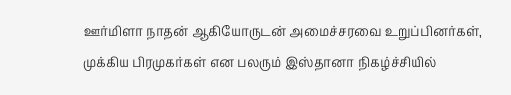ஊர்மிளா நாதன் ஆகியோருடன் அமைச்சரவை உறுப்பினர்கள், முக்கிய பிரமுகர்கள் என பலரும் இஸ்தானா நிகழ்ச்சியில்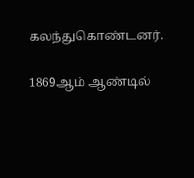கலந்துகொண்டனர்.

1869ஆம் ஆண்டில்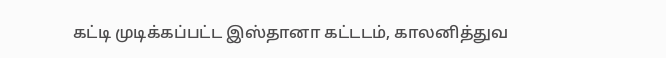கட்டி முடிக்கப்பட்ட இஸ்தானா கட்டடம், காலனித்துவ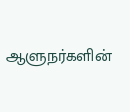ஆளுநர்களின்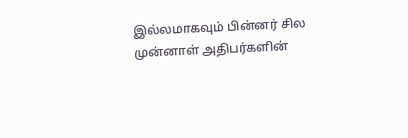இல்லமாகவும் பின்னர் சில முன்னாள் அதிபர்களின்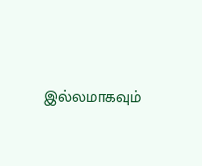இல்லமாகவும்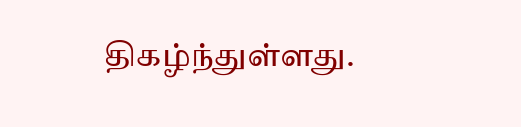திகழ்ந்துள்ளது.